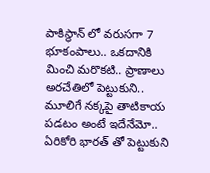పాకిస్థాన్ లో వరుసగా 7 భూకంపాలు.. ఒకదానికి మించి మరొకటి.. ప్రాణాలు అరచేతిలో పెట్టుకుని..
మూలిగే నక్కపై తాటికాయ పడటం అంటే ఇదేనేమో.. ఏరికోరి భారత్ తో పెట్టుకుని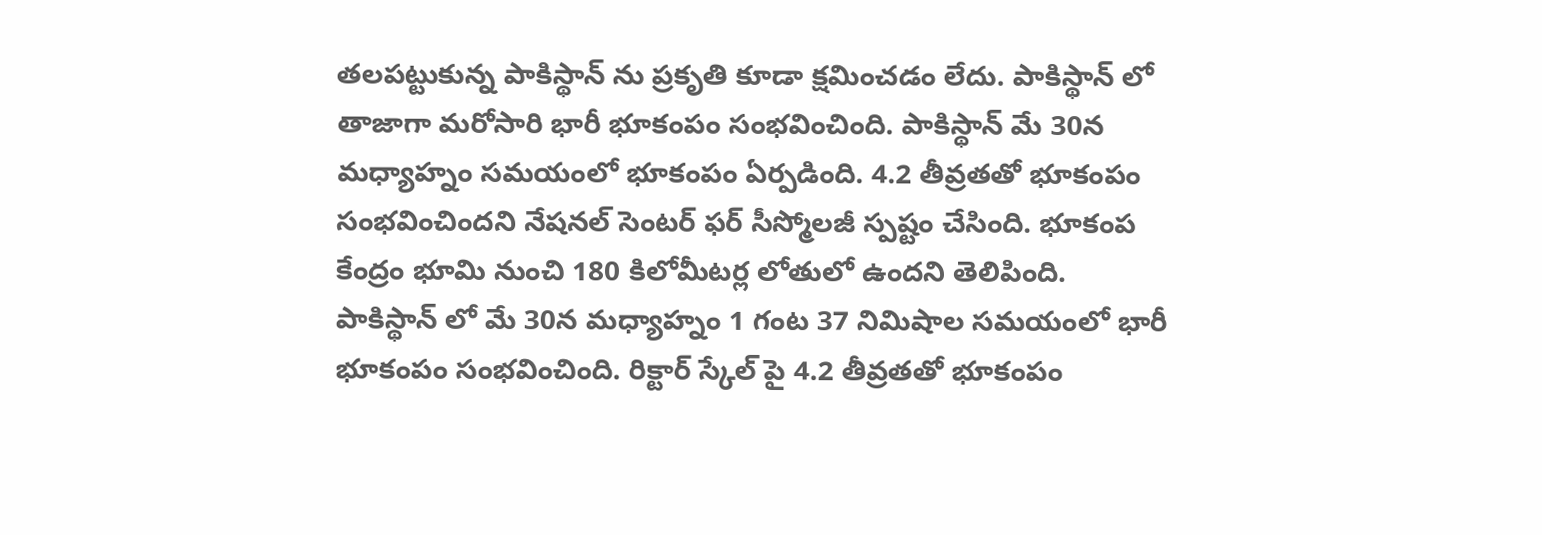తలపట్టుకున్న పాకిస్థాన్ ను ప్రకృతి కూడా క్షమించడం లేదు. పాకిస్థాన్ లో తాజాగా మరోసారి భారీ భూకంపం సంభవించింది. పాకిస్థాన్ మే 30న మధ్యాహ్నం సమయంలో భూకంపం ఏర్పడింది. 4.2 తీవ్రతతో భూకంపం సంభవించిందని నేషనల్ సెంటర్ ఫర్ సీస్మోలజీ స్పష్టం చేసింది. భూకంప కేంద్రం భూమి నుంచి 180 కిలోమీటర్ల లోతులో ఉందని తెలిపింది.
పాకిస్థాన్ లో మే 30న మధ్యాహ్నం 1 గంట 37 నిమిషాల సమయంలో భారీ భూకంపం సంభవించింది. రిక్టార్ స్కేల్ పై 4.2 తీవ్రతతో భూకంపం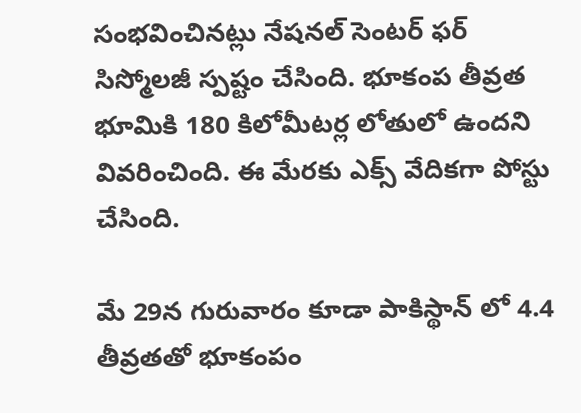సంభవించినట్లు నేషనల్ సెంటర్ ఫర్ సిస్మోలజీ స్పష్టం చేసింది. భూకంప తీవ్రత భూమికి 180 కిలోమీటర్ల లోతులో ఉందని వివరించింది. ఈ మేరకు ఎక్స్ వేదికగా పోస్టు చేసింది.

మే 29న గురువారం కూడా పాకిస్థాన్ లో 4.4 తీవ్రతతో భూకంపం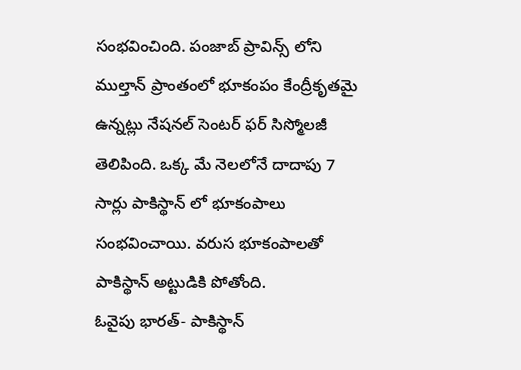సంభవించింది. పంజాబ్ ప్రావిన్స్ లోని ముల్తాన్ ప్రాంతంలో భూకంపం కేంద్రీకృతమై ఉన్నట్లు నేషనల్ సెంటర్ ఫర్ సిస్మోలజీ తెలిపింది. ఒక్క మే నెలలోనే దాదాపు 7 సార్లు పాకిస్థాన్ లో భూకంపాలు సంభవించాయి. వరుస భూకంపాలతో పాకిస్థాన్ అట్టుడికి పోతోంది.
ఓవైపు భారత్- పాకిస్థాన్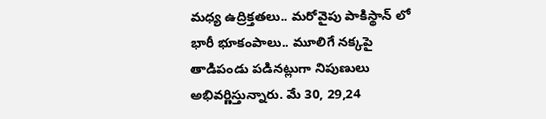మధ్య ఉద్రిక్తతలు.. మరోవైపు పాకిస్థాన్ లో భారీ భూకంపాలు.. మూలిగే నక్కపై తాడిపండు పడినట్లుగా నిపుణులు అభివర్ణిస్తున్నారు. మే 30, 29,24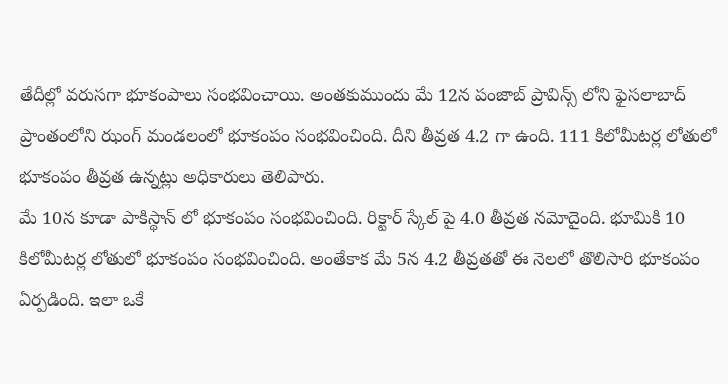తేదీల్లో వరుసగా భూకంపాలు సంభవించాయి. అంతకుముందు మే 12న పంజాబ్ ప్రావిన్స్ లోని ఫైసలాబాద్ ప్రాంతంలోని ఝంగ్ మండలంలో భూకంపం సంభవించింది. దీని తీవ్రత 4.2 గా ఉంది. 111 కిలోమీటర్ల లోతులో భూకంపం తీవ్రత ఉన్నట్లు అధికారులు తెలిపారు.
మే 10న కూడా పాకిస్థాన్ లో భూకంపం సంభవించింది. రిక్టార్ స్కేల్ పై 4.0 తీవ్రత నమోదైంది. భూమికి 10 కిలోమీటర్ల లోతులో భూకంపం సంభవించింది. అంతేకాక మే 5న 4.2 తీవ్రతతో ఈ నెలలో తొలిసారి భూకంపం ఏర్పడింది. ఇలా ఒకే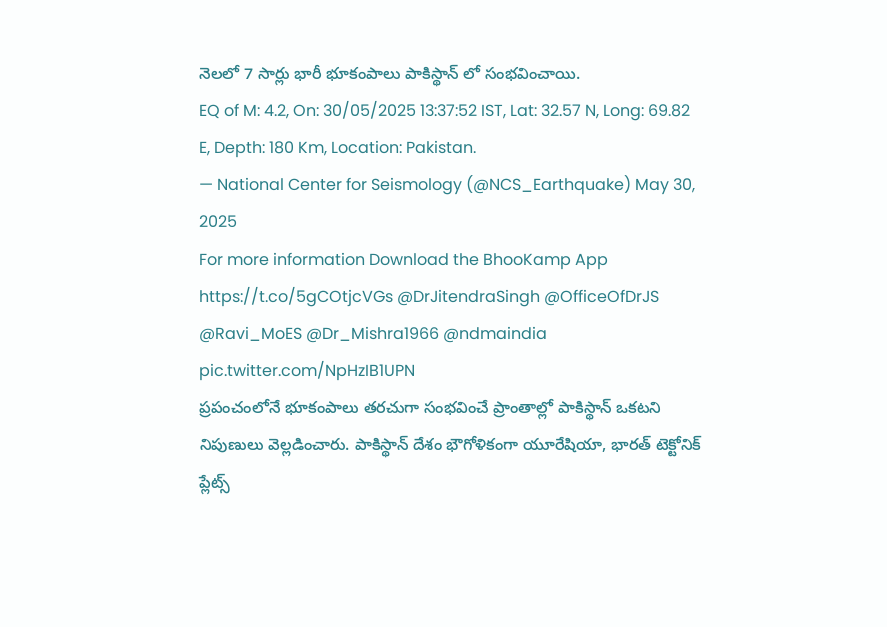నెలలో 7 సార్లు భారీ భూకంపాలు పాకిస్థాన్ లో సంభవించాయి.
EQ of M: 4.2, On: 30/05/2025 13:37:52 IST, Lat: 32.57 N, Long: 69.82 E, Depth: 180 Km, Location: Pakistan.
— National Center for Seismology (@NCS_Earthquake) May 30, 2025
For more information Download the BhooKamp App https://t.co/5gCOtjcVGs @DrJitendraSingh @OfficeOfDrJS @Ravi_MoES @Dr_Mishra1966 @ndmaindia pic.twitter.com/NpHzIB1UPN
ప్రపంచంలోనే భూకంపాలు తరచుగా సంభవించే ప్రాంతాల్లో పాకిస్థాన్ ఒకటని నిపుణులు వెల్లడించారు. పాకిస్థాన్ దేశం భౌగోళికంగా యూరేషియా, భారత్ టెక్టోనిక్ ప్లేట్స్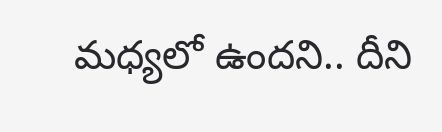మధ్యలో ఉందని.. దీని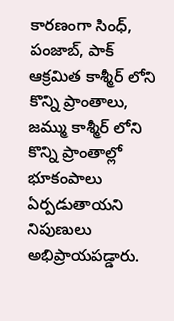కారణంగా సింధ్, పంజాబ్, పాక్ ఆక్రమిత కాశ్మీర్ లోని కొన్ని ప్రాంతాలు, జమ్ము కాశ్మీర్ లోని కొన్ని ప్రాంతాల్లో భూకంపాలు ఏర్పడుతాయని నిపుణులు అభిప్రాయపడ్డారు.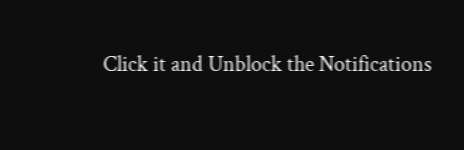Click it and Unblock the Notifications